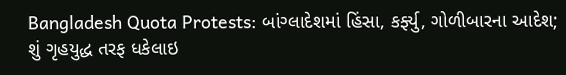Bangladesh Quota Protests: બાંગ્લાદેશમાં હિંસા, કર્ફ્યુ, ગોળીબારના આદેશ; શું ગૃહયુદ્ધ તરફ ધકેલાઇ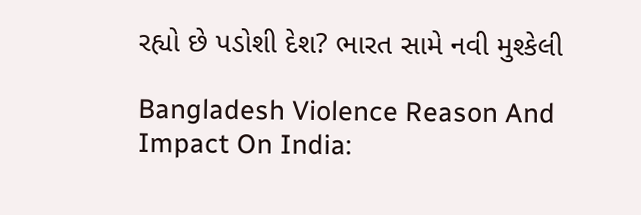રહ્યો છે પડોશી દેશ? ભારત સામે નવી મુશ્કેલી

Bangladesh Violence Reason And Impact On India: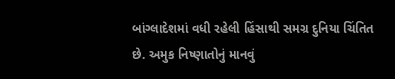બાંગ્લાદેશમાં વધી રહેલી હિંસાથી સમગ્ર દુનિયા ચિંતિત છે. અમુક નિષ્ણાતોનું માનવું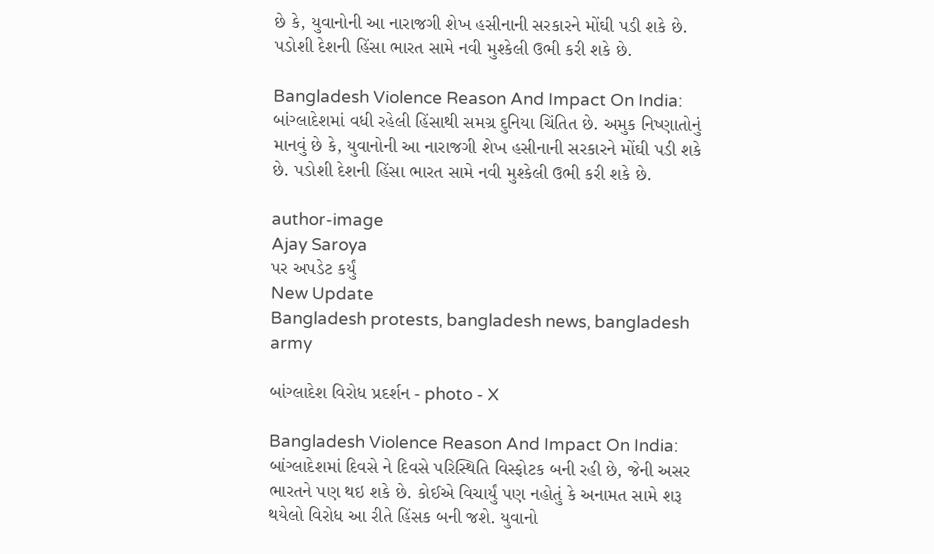છે કે, યુવાનોની આ નારાજગી શેખ હસીનાની સરકારને મોંઘી પડી શકે છે. પડોશી દેશની હિંસા ભારત સામે નવી મુશ્કેલી ઉભી કરી શકે છે.

Bangladesh Violence Reason And Impact On India: બાંગ્લાદેશમાં વધી રહેલી હિંસાથી સમગ્ર દુનિયા ચિંતિત છે. અમુક નિષ્ણાતોનું માનવું છે કે, યુવાનોની આ નારાજગી શેખ હસીનાની સરકારને મોંઘી પડી શકે છે. પડોશી દેશની હિંસા ભારત સામે નવી મુશ્કેલી ઉભી કરી શકે છે.

author-image
Ajay Saroya
પર અપડેટ કર્યું
New Update
Bangladesh protests, bangladesh news, bangladesh army

બાંગ્લાદેશ વિરોધ પ્રદર્શન - photo - X

Bangladesh Violence Reason And Impact On India: બાંગ્લાદેશમાં દિવસે ને દિવસે પરિસ્થિતિ વિસ્ફોટક બની રહી છે, જેની અસર ભારતને પણ થઇ શકે છે. કોઈએ વિચાર્યું પણ નહોતું કે અનામત સામે શરૂ થયેલો વિરોધ આ રીતે હિંસક બની જશે. યુવાનો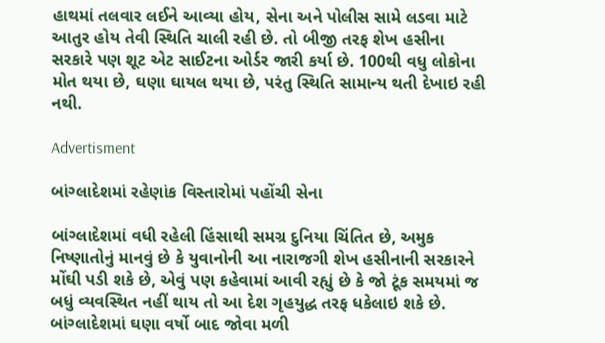હાથમાં તલવાર લઈને આવ્યા હોય, સેના અને પોલીસ સામે લડવા માટે આતુર હોય તેવી સ્થિતિ ચાલી રહી છે. તો બીજી તરફ શેખ હસીના સરકારે પણ શૂટ એટ સાઈટના ઓર્ડર જારી કર્યા છે. 100થી વધુ લોકોના મોત થયા છે, ઘણા ઘાયલ થયા છે, પરંતુ સ્થિતિ સામાન્ય થતી દેખાઇ રહી નથી.

Advertisment

બાંગ્લાદેશમાં રહેણાંક વિસ્તારોમાં પહોંચી સેના

બાંગ્લાદેશમાં વધી રહેલી હિંસાથી સમગ્ર દુનિયા ચિંતિત છે, અમુક નિષ્ણાતોનું માનવું છે કે યુવાનોની આ નારાજગી શેખ હસીનાની સરકારને મોંઘી પડી શકે છે, એવું પણ કહેવામાં આવી રહ્યું છે કે જો ટૂંક સમયમાં જ બધું વ્યવસ્થિત નહીં થાય તો આ દેશ ગૃહયુદ્ધ તરફ ધકેલાઇ શકે છે. બાંગ્લાદેશમાં ઘણા વર્ષો બાદ જોવા મળી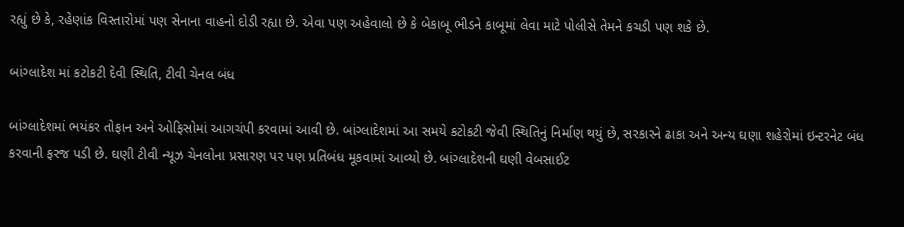રહ્યું છે કે, રહેણાંક વિસ્તારોમાં પણ સેનાના વાહનો દોડી રહ્યા છે. એવા પણ અહેવાલો છે કે બેકાબૂ ભીડને કાબૂમાં લેવા માટે પોલીસે તેમને કચડી પણ શકે છે.

બાંગ્લાદેશ માં કટોકટી દેવી સ્થિતિ, ટીવી ચેનલ બંધ

બાંગ્લાદેશમાં ભયંકર તોફાન અને ઓફિસોમાં આગચંપી કરવામાં આવી છે. બાંગ્લાદેશમાં આ સમયે કટોકટી જેવી સ્થિતિનું નિર્માણ થયું છે, સરકારને ઢાકા અને અન્ય ઘણા શહેરોમાં ઇન્ટરનેટ બંધ કરવાની ફરજ પડી છે. ઘણી ટીવી ન્યૂઝ ચેનલોના પ્રસારણ પર પણ પ્રતિબંધ મૂકવામાં આવ્યો છે. બાંગ્લાદેશની ઘણી વેબસાઈટ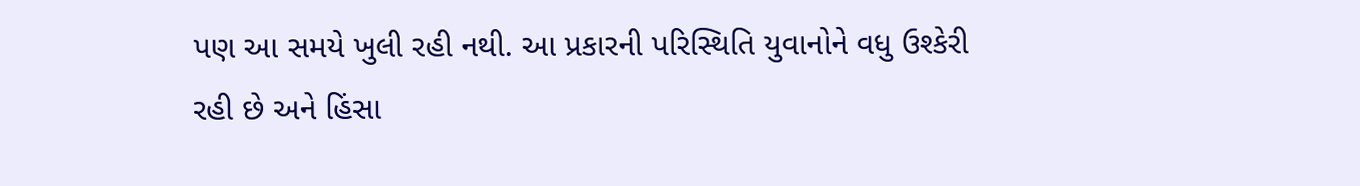પણ આ સમયે ખુલી રહી નથી. આ પ્રકારની પરિસ્થિતિ યુવાનોને વધુ ઉશ્કેરી રહી છે અને હિંસા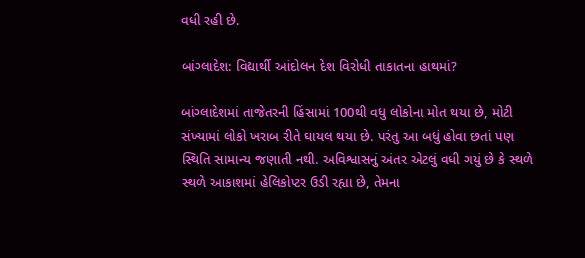વધી રહી છે.

બાંગ્લાદેશ: વિદ્યાર્થી આંદોલન દેશ વિરોધી તાકાતના હાથમાં?

બાંગ્લાદેશમાં તાજેતરની હિંસામાં 100થી વધુ લોકોના મોત થયા છે, મોટી સંખ્યામાં લોકો ખરાબ રીતે ઘાયલ થયા છે. પરંતુ આ બધું હોવા છતાં પણ સ્થિતિ સામાન્ય જણાતી નથી. અવિશ્વાસનું અંતર એટલું વધી ગયું છે કે સ્થળે સ્થળે આકાશમાં હેલિકોપ્ટર ઉડી રહ્યા છે, તેમના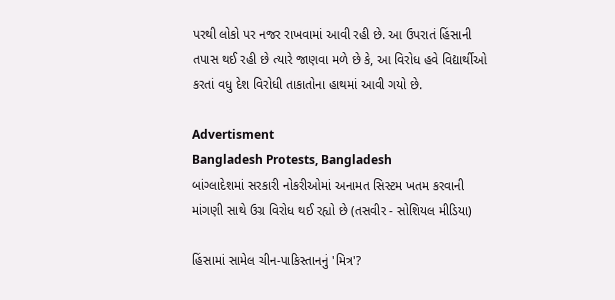પરથી લોકો પર નજર રાખવામાં આવી રહી છે. આ ઉપરાતં હિંસાની તપાસ થઈ રહી છે ત્યારે જાણવા મળે છે કે, આ વિરોધ હવે વિદ્યાર્થીઓ કરતાં વધુ દેશ વિરોધી તાકાતોના હાથમાં આવી ગયો છે.

Advertisment
Bangladesh Protests, Bangladesh
બાંગ્લાદેશમાં સરકારી નોકરીઓમાં અનામત સિસ્ટમ ખતમ કરવાની માંગણી સાથે ઉગ્ર વિરોધ થઈ રહ્યો છે (તસવીર - સોશિયલ મીડિયા)

હિંસામાં સામેલ ચીન-પાકિસ્તાનનું 'મિત્ર'?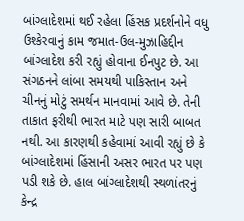બાંગ્લાદેશમાં થઈ રહેલા હિંસક પ્રદર્શનોને વધુ ઉશ્કેરવાનું કામ જમાત-ઉલ-મુઝાહિદ્દીન બાંગ્લાદેશ કરી રહ્યું હોવાના ઈનપુટ છે. આ સંગઠનને લાંબા સમયથી પાકિસ્તાન અને ચીનનું મોટું સમર્થન માનવામાં આવે છે. તેની તાકાત ફરીથી ભારત માટે પણ સારી બાબત નથી. આ કારણથી કહેવામાં આવી રહ્યું છે કે બાંગ્લાદેશમાં હિંસાની અસર ભારત પર પણ પડી શકે છે. હાલ બાંગ્લાદેશથી સ્થળાંતરનું કેન્દ્ર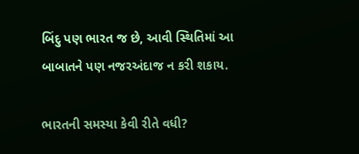બિંદુ પણ ભારત જ છે, આવી સ્થિતિમાં આ બાબાતને પણ નજરઅંદાજ ન કરી શકાય.

ભારતની સમસ્યા કેવી રીતે વધી?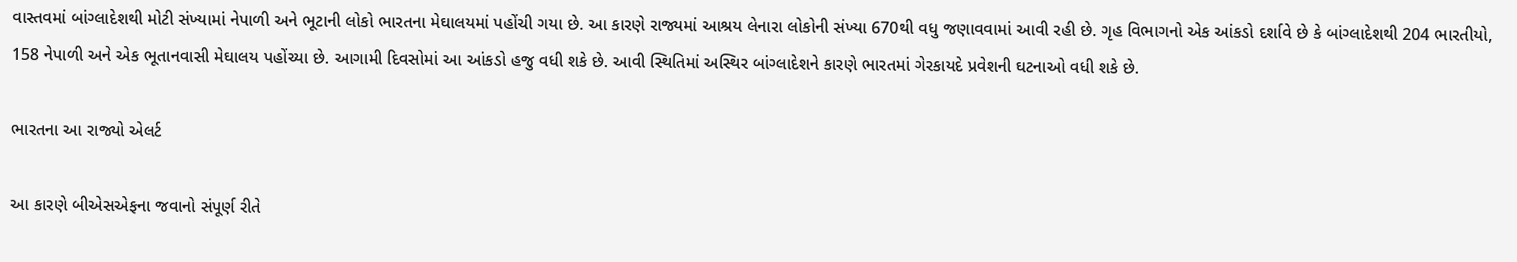વાસ્તવમાં બાંગ્લાદેશથી મોટી સંખ્યામાં નેપાળી અને ભૂટાની લોકો ભારતના મેઘાલયમાં પહોંચી ગયા છે. આ કારણે રાજ્યમાં આશ્રય લેનારા લોકોની સંખ્યા 670થી વધુ જણાવવામાં આવી રહી છે. ગૃહ વિભાગનો એક આંકડો દર્શાવે છે કે બાંગ્લાદેશથી 204 ભારતીયો, 158 નેપાળી અને એક ભૂતાનવાસી મેઘાલય પહોંચ્યા છે. આગામી દિવસોમાં આ આંકડો હજુ વધી શકે છે. આવી સ્થિતિમાં અસ્થિર બાંગ્લાદેશને કારણે ભારતમાં ગેરકાયદે પ્રવેશની ઘટનાઓ વધી શકે છે.

ભારતના આ રાજ્યો એલર્ટ

આ કારણે બીએસએફના જવાનો સંપૂર્ણ રીતે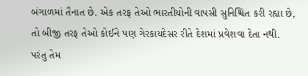બંગાળમાં તૈનાત છે. એક તરફ તેઓ ભારતીયોની વાપસી સુનિશ્ચિત કરી રહ્યા છે, તો બીજી તરફ તેઓ કોઈને પણ ગેરકાયદેસર રીતે દેશમાં પ્રવેશવા દેતા નથી. પરંતુ તેમ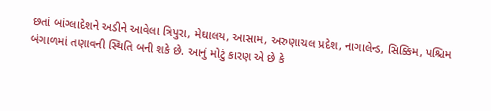છતાં બાંગ્લાદેશને અડીને આવેલા ત્રિપુરા, મેઘાલય, આસામ, અરુણાચલ પ્રદેશ, નાગાલેન્ડ, સિક્કિમ, પશ્ચિમ બંગાળમાં તણાવની સ્થિતિ બની શકે છે. આનું મોટું કારણ એ છે કે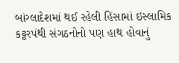બાંગ્લાદેશમાં થઈ રહેલી હિંસામાં ઇસ્લામિક કટ્ટરપંથી સંગઠનોનો પણ હાથ હોવાનું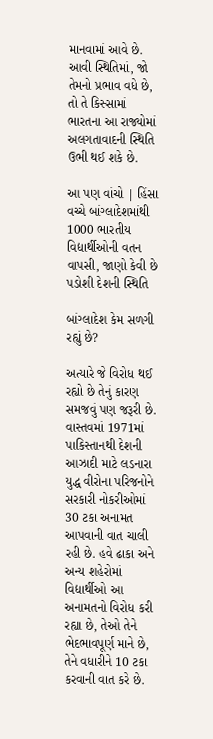માનવામાં આવે છે. આવી સ્થિતિમાં, જો તેમનો પ્રભાવ વધે છે, તો તે કિસ્સામાં ભારતના આ રાજ્યોમાં અલગતાવાદની સ્થિતિ ઉભી થઈ શકે છે.

આ પણ વાંચો | હિંસા વચ્ચે બાંગ્લાદેશમાંથી 1000 ભારતીય વિદ્યાર્થીઓની વતન વાપસી, જાણો કેવી છે પડોશી દેશની સ્થિતિ

બાંગ્લાદેશ કેમ સળગી રહ્યું છે?

અત્યારે જે વિરોધ થઈ રહ્યો છે તેનું કારણ સમજવું પણ જરૂરી છે. વાસ્તવમાં 1971માં પાકિસ્તાનથી દેશની આઝાદી માટે લડનારા યુદ્ધ વીરોના પરિજનોને સરકારી નોકરીઓમાં 30 ટકા અનામત આપવાની વાત ચાલી રહી છે. હવે ઢાકા અને અન્ય શહેરોમાં વિદ્યાર્થીઓ આ અનામતનો વિરોધ કરી રહ્યા છે, તેઓ તેને ભેદભાવપૂર્ણ માને છે, તેને વધારીને 10 ટકા કરવાની વાત કરે છે.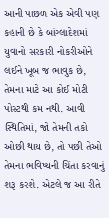આની પાછળ એક એવી પણ કહાની છે કે બાંગ્લાદેશમાં યુવાનો સરકારી નોકરીઓને લઈને ખૂબ જ ભાવુક છે, તેમના માટે આ કોઈ મોટી પોસ્ટથી કમ નથી. આવી સ્થિતિમાં, જો તેમની તકો ઓછી થાય છે, તો પછી તેઓ તેમના ભવિષ્યની ચિંતા કરવાનું શરૂ કરશે. એટલે જ આ રીતે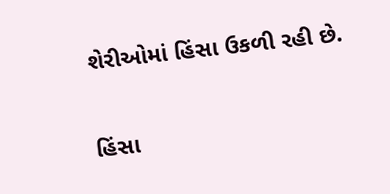શેરીઓમાં હિંસા ઉકળી રહી છે.

હિંસા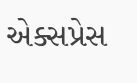એક્સપ્રેસ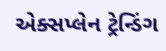એક્સપ્લેન ટ્રેન્ડિંગ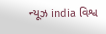ન્યૂઝ india વિશ્વ